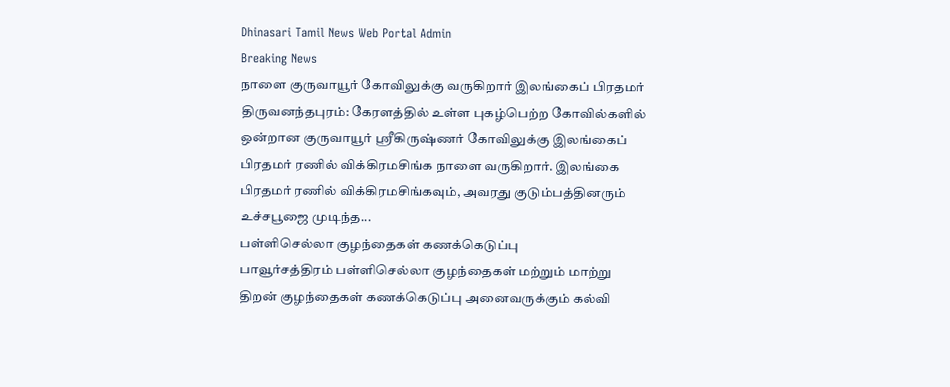Dhinasari Tamil News Web Portal Admin
Breaking News
நாளை குருவாயூர் கோவிலுக்கு வருகிறார் இலங்கைப் பிரதமர்
திருவனந்தபுரம்: கேரளத்தில் உள்ள புகழ்பெற்ற கோவில்களில் ஒன்றான குருவாயூர் ஸ்ரீகிருஷ்ணர் கோவிலுக்கு இலங்கைப் பிரதமர் ரணில் விக்கிரமசிங்க நாளை வருகிறார். இலங்கை பிரதமர் ரணில் விக்கிரமசிங்கவும், அவரது குடும்பத்தினரும் உச்சபூஜை முடிந்த...
பள்ளிசெல்லா குழந்தைகள் கணக்கெடுப்பு
பாவூர்சத்திரம் பள்ளிசெல்லா குழந்தைகள் மற்றும் மாற்று திறன் குழந்தைகள் கணக்கெடுப்பு அனைவருக்கும் கல்வி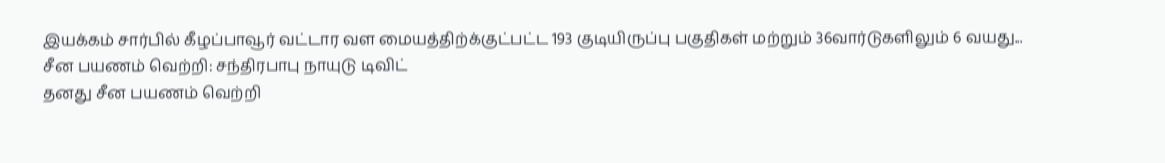இயக்கம் சார்பில் கீழப்பாவூர் வட்டார வள மையத்திற்க்குட்பட்ட 193 குடியிருப்பு பகுதிகள் மற்றும் 36வார்டுகளிலும் 6 வயது...
சீன பயணம் வெற்றி: சந்திரபாபு நாயுடு டிவிட்
தனது சீன பயணம் வெற்றி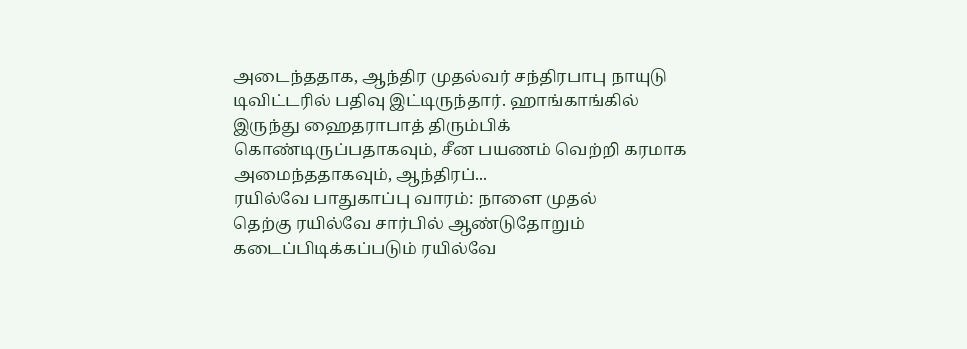அடைந்ததாக, ஆந்திர முதல்வர் சந்திரபாபு நாயுடு டிவிட்டரில் பதிவு இட்டிருந்தார். ஹாங்காங்கில் இருந்து ஹைதராபாத் திரும்பிக் கொண்டிருப்பதாகவும், சீன பயணம் வெற்றி கரமாக அமைந்ததாகவும், ஆந்திரப்...
ரயில்வே பாதுகாப்பு வாரம்: நாளை முதல்
தெற்கு ரயில்வே சார்பில் ஆண்டுதோறும் கடைப்பிடிக்கப்படும் ரயில்வே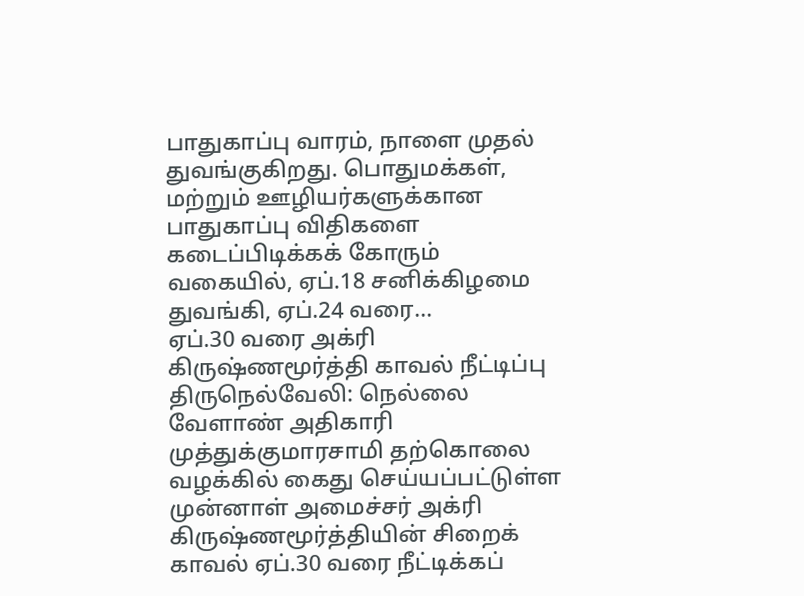பாதுகாப்பு வாரம், நாளை முதல் துவங்குகிறது. பொதுமக்கள், மற்றும் ஊழியர்களுக்கான பாதுகாப்பு விதிகளை கடைப்பிடிக்கக் கோரும் வகையில், ஏப்.18 சனிக்கிழமை துவங்கி, ஏப்.24 வரை...
ஏப்.30 வரை அக்ரி கிருஷ்ணமூர்த்தி காவல் நீட்டிப்பு
திருநெல்வேலி: நெல்லை வேளாண் அதிகாரி முத்துக்குமாரசாமி தற்கொலை வழக்கில் கைது செய்யப்பட்டுள்ள முன்னாள் அமைச்சர் அக்ரி கிருஷ்ணமூர்த்தியின் சிறைக் காவல் ஏப்.30 வரை நீட்டிக்கப்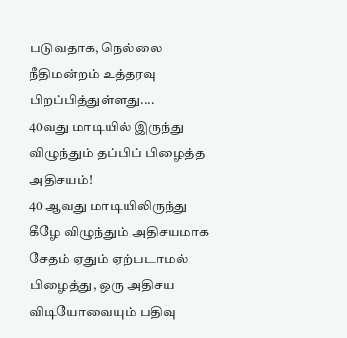படுவதாக, நெல்லை நீதிமன்றம் உத்தரவு பிறப்பித்துள்ளது....
40வது மாடியில் இருந்து விழுந்தும் தப்பிப் பிழைத்த அதிசயம்!
40 ஆவது மாடியிலிருந்து கீழே விழுந்தும் அதிசயமாக சேதம் ஏதும் ஏற்படாமல் பிழைத்து, ஒரு அதிசய விடியோவையும் பதிவு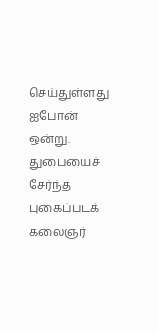செய்துள்ளது ஐபோன் ஒன்று. துபையைச் சேர்ந்த புகைப்படக் கலைஞர்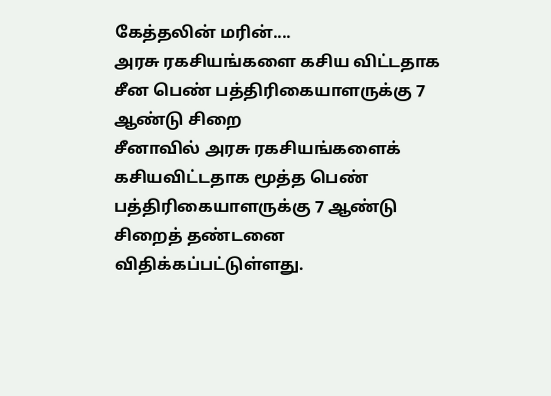கேத்தலின் மரின்....
அரசு ரகசியங்களை கசிய விட்டதாக சீன பெண் பத்திரிகையாளருக்கு 7 ஆண்டு சிறை
சீனாவில் அரசு ரகசியங்களைக் கசியவிட்டதாக மூத்த பெண் பத்திரிகையாளருக்கு 7 ஆண்டு சிறைத் தண்டனை விதிக்கப்பட்டுள்ளது.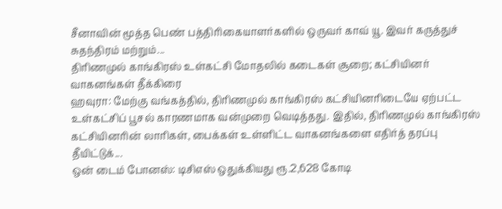சீனாவின் மூத்த பெண் பத்திரிகையாளர்களில் ஒருவர் காவ் யூ. இவர் கருத்துச் சுதந்திரம் மற்றும்...
திரிணமுல் காங்கிரஸ் உள்கட்சி மோதலில் கடைகள் சூறை; கட்சியினர் வாகனங்கள் தீக்கிரை
ஹவுரா: மேற்கு வங்கத்தில், திரிணமுல் காங்கிரஸ் கட்சியினரிடையே ஏற்பட்ட உள்கட்சிப் பூசல் காரணமாக வன்முறை வெடித்தது. இதில், திரிணமுல் காங்கிரஸ் கட்சியினரின் லாரிகள், பைக்கள் உள்ளிட்ட வாகனங்களை எதிர்த் தரப்பு தீயிட்டுக்...
ஒன் டைம் போனஸ்: டிசிஎஸ் ஒதுக்கியது ரூ.2,628 கோடி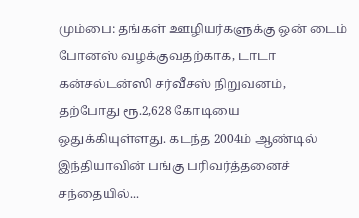மும்பை: தங்கள் ஊழியர்களுக்கு ஒன் டைம் போனஸ் வழக்குவதற்காக, டாடா கன்சல்டன்ஸி சர்வீசஸ் நிறுவனம், தற்போது ரூ.2,628 கோடியை ஒதுக்கியுள்ளது. கடந்த 2004ம் ஆண்டில் இந்தியாவின் பங்கு பரிவர்த்தனைச் சந்தையில்...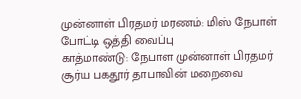முன்னாள் பிரதமர் மரணம்: மிஸ் நேபாள் போட்டி ஒத்தி வைப்பு
காத்மாண்டு: நேபாள முன்னாள் பிரதமர் சூர்ய பகதூர் தாபாவின் மறைவை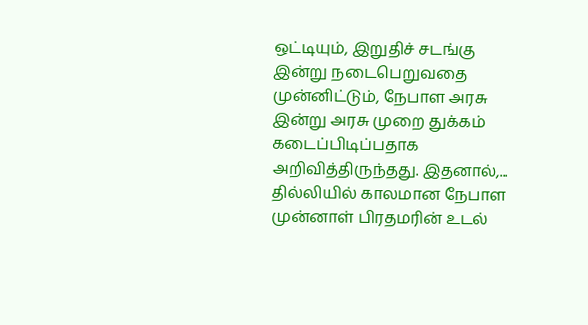ஒட்டியும், இறுதிச் சடங்கு இன்று நடைபெறுவதை முன்னிட்டும், நேபாள அரசு இன்று அரசு முறை துக்கம் கடைப்பிடிப்பதாக அறிவித்திருந்தது. இதனால்,...
தில்லியில் காலமான நேபாள முன்னாள் பிரதமரின் உடல்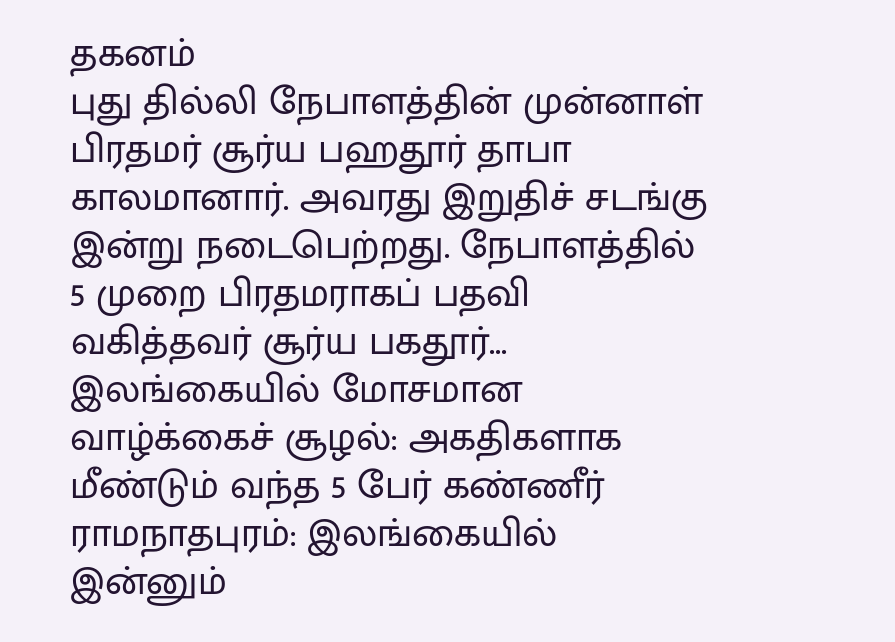தகனம்
புது தில்லி நேபாளத்தின் முன்னாள் பிரதமர் சூர்ய பஹதூர் தாபா காலமானார். அவரது இறுதிச் சடங்கு இன்று நடைபெற்றது. நேபாளத்தில் 5 முறை பிரதமராகப் பதவி வகித்தவர் சூர்ய பகதூர்...
இலங்கையில் மோசமான வாழ்க்கைச் சூழல்: அகதிகளாக மீண்டும் வந்த 5 பேர் கண்ணீர்
ராமநாதபுரம்: இலங்கையில் இன்னும்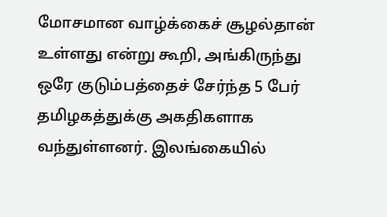மோசமான வாழ்க்கைச் சூழல்தான் உள்ளது என்று கூறி, அங்கிருந்து ஒரே குடும்பத்தைச் சேர்ந்த 5 பேர் தமிழகத்துக்கு அகதிகளாக வந்துள்ளனர். இலங்கையில்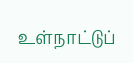உள்நாட்டுப்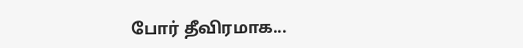போர் தீவிரமாக...